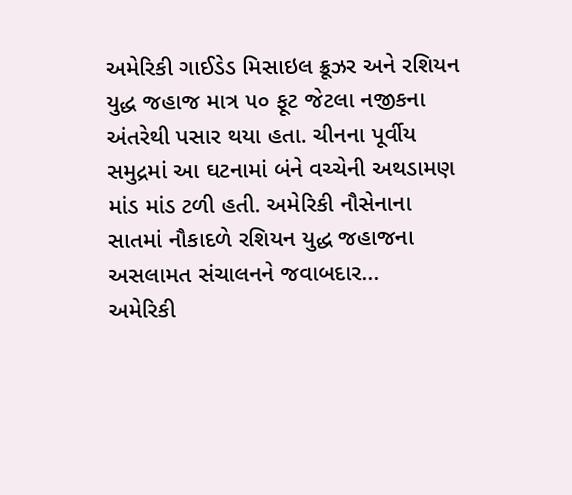અમેરિકી ગાઈડેડ મિસાઇલ ક્રૂઝર અને રશિયન યુદ્ધ જહાજ માત્ર ૫૦ ફૂટ જેટલા નજીકના અંતરેથી પસાર થયા હતા. ચીનના પૂર્વીય સમુદ્રમાં આ ઘટનામાં બંને વચ્ચેની અથડામણ માંડ માંડ ટળી હતી. અમેરિકી નૌસેનાના સાતમાં નૌકાદળે રશિયન યુદ્ધ જહાજના અસલામત સંચાલનને જવાબદાર...
અમેરિકી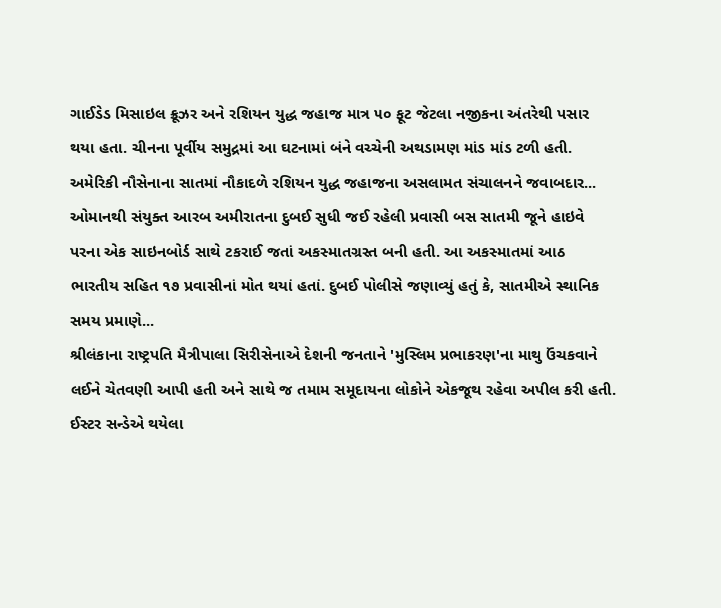ગાઈડેડ મિસાઇલ ક્રૂઝર અને રશિયન યુદ્ધ જહાજ માત્ર ૫૦ ફૂટ જેટલા નજીકના અંતરેથી પસાર થયા હતા. ચીનના પૂર્વીય સમુદ્રમાં આ ઘટનામાં બંને વચ્ચેની અથડામણ માંડ માંડ ટળી હતી. અમેરિકી નૌસેનાના સાતમાં નૌકાદળે રશિયન યુદ્ધ જહાજના અસલામત સંચાલનને જવાબદાર...
ઓમાનથી સંયુક્ત આરબ અમીરાતના દુબઈ સુધી જઈ રહેલી પ્રવાસી બસ સાતમી જૂને હાઇવે પરના એક સાઇનબોર્ડ સાથે ટકરાઈ જતાં અકસ્માતગ્રસ્ત બની હતી. આ અકસ્માતમાં આઠ ભારતીય સહિત ૧૭ પ્રવાસીનાં મોત થયાં હતાં. દુબઈ પોલીસે જણાવ્યું હતું કે, સાતમીએ સ્થાનિક સમય પ્રમાણે...
શ્રીલંકાના રાષ્ટ્રપતિ મૈત્રીપાલા સિરીસેનાએ દેશની જનતાને 'મુસ્લિમ પ્રભાકરણ'ના માથુ ઉંચકવાને લઈને ચેતવણી આપી હતી અને સાથે જ તમામ સમૂદાયના લોકોને એકજૂથ રહેવા અપીલ કરી હતી. ઈસ્ટર સન્ડેએ થયેલા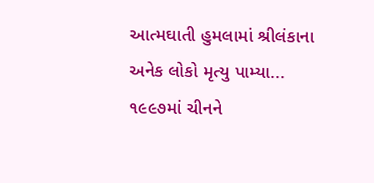આત્મઘાતી હુમલામાં શ્રીલંકાના અનેક લોકો મૃત્યુ પામ્યા...
૧૯૯૭માં ચીનને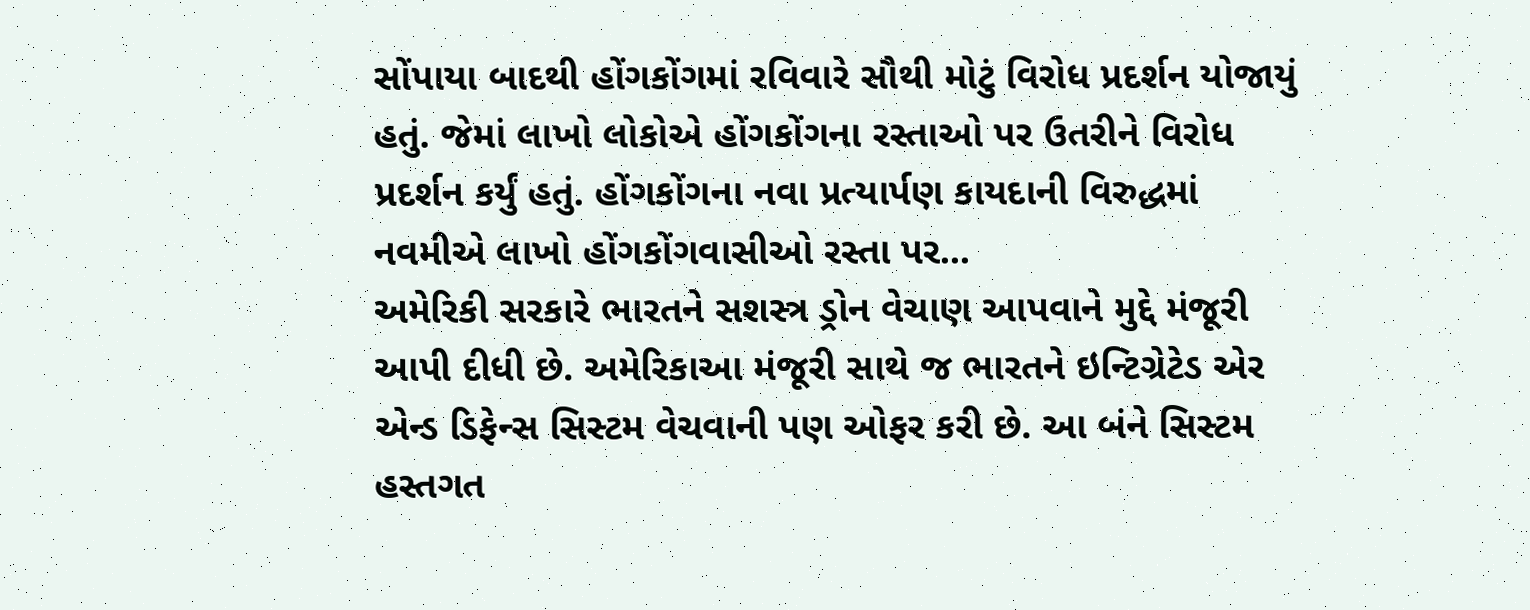સોંપાયા બાદથી હોંગકોંગમાં રવિવારે સૌથી મોટું વિરોધ પ્રદર્શન યોજાયું હતું. જેમાં લાખો લોકોએ હોંગકોંગના રસ્તાઓ પર ઉતરીને વિરોધ પ્રદર્શન કર્યું હતું. હોંગકોંગના નવા પ્રત્યાર્પણ કાયદાની વિરુદ્ધમાં નવમીએ લાખો હોંગકોંગવાસીઓ રસ્તા પર...
અમેરિકી સરકારે ભારતને સશસ્ત્ર ડ્રોન વેચાણ આપવાને મુદ્દે મંજૂરી આપી દીધી છે. અમેરિકાઆ મંજૂરી સાથે જ ભારતને ઇન્ટિગ્રેટેડ એર એન્ડ ડિફેન્સ સિસ્ટમ વેચવાની પણ ઓફર કરી છે. આ બંને સિસ્ટમ હસ્તગત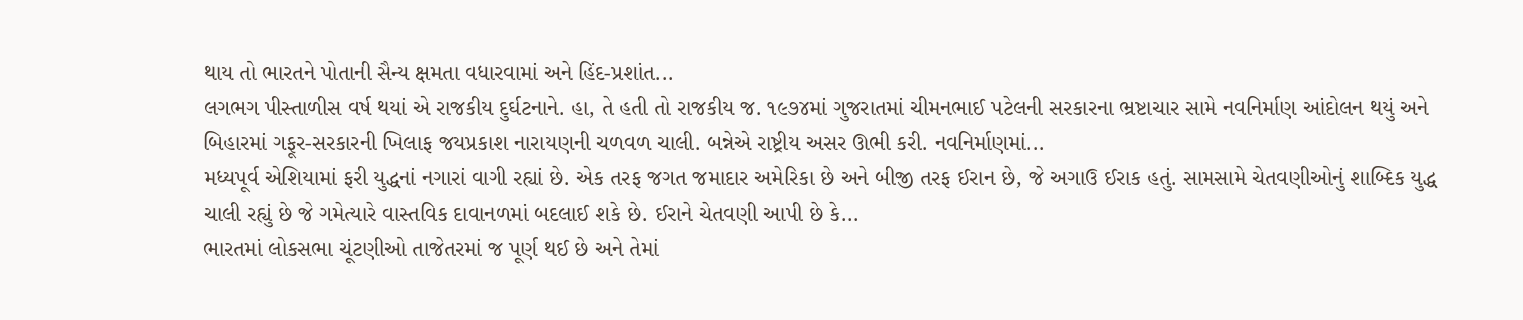થાય તો ભારતને પોતાની સૈન્ય ક્ષમતા વધારવામાં અને હિંદ-પ્રશાંત...
લગભગ પીસ્તાળીસ વર્ષ થયાં એ રાજકીય દુર્ઘટનાને. હા, તે હતી તો રાજકીય જ. ૧૯૭૪માં ગુજરાતમાં ચીમનભાઈ પટેલની સરકારના ભ્રષ્ટાચાર સામે નવનિર્માણ આંદોલન થયું અને બિહારમાં ગફૂર-સરકારની ખિલાફ જયપ્રકાશ નારાયણની ચળવળ ચાલી. બન્નેએ રાષ્ટ્રીય અસર ઊભી કરી. નવનિર્માણમાં...
મધ્યપૂર્વ એશિયામાં ફરી યુદ્ધનાં નગારાં વાગી રહ્યાં છે. એક તરફ જગત જમાદાર અમેરિકા છે અને બીજી તરફ ઈરાન છે, જે અગાઉ ઈરાક હતું. સામસામે ચેતવણીઓનું શાબ્દિક યુદ્ધ ચાલી રહ્યું છે જે ગમેત્યારે વાસ્તવિક દાવાનળમાં બદલાઈ શકે છે. ઈરાને ચેતવણી આપી છે કે...
ભારતમાં લોકસભા ચૂંટણીઓ તાજેતરમાં જ પૂર્ણ થઈ છે અને તેમાં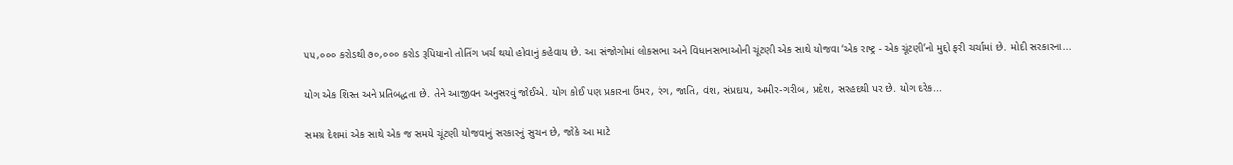૫૫,૦૦૦ કરોડથી ૭૦,૦૦૦ કરોડ રૂપિયાનો તોતિંગ ખર્ચ થયો હોવાનું કહેવાય છે. આ સંજોગોમાં લોકસભા અને વિધાનસભાઓની ચૂંટણી એક સાથે યોજવા ‘એક રાષ્ટ્ર - એક ચૂંટણી’નો મુદ્દો ફરી ચર્ચામાં છે. મોદી સરકારના...

યોગ એક શિસ્ત અને પ્રતિબદ્ધતા છે. તેને આજીવન અનુસરવું જોઈએ. યોગ કોઈ પણ પ્રકારના ઉંમર, રંગ, જાતિ, વંશ, સંપ્રદાય, અમીર-ગરીબ, પ્રદેશ, સરહદથી પર છે. યોગ દરેક...

સમગ્ર દેશમાં એક સાથે એક જ સમયે ચૂંટણી યોજવાનું સરકારનું સુચન છે, જોકે આ માટે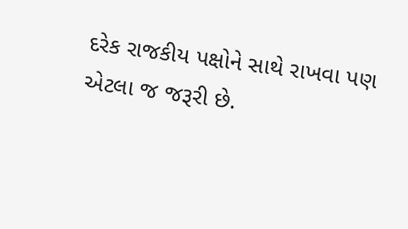દરેક રાજકીય પક્ષોને સાથે રાખવા પણ એટલા જ જરૂરી છે.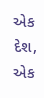એક દેશ, એક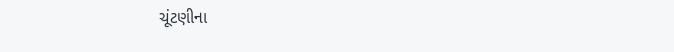ચૂંટણીના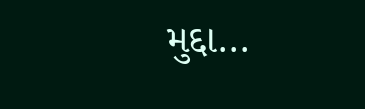મુદ્દા...